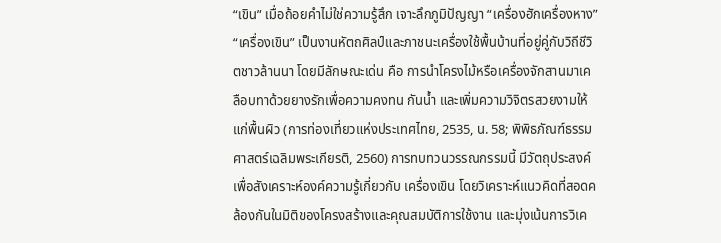“เขิน” เมื่อถ้อยคำไม่ใช่ความรู้สึก เจาะลึกภูมิปัญญา “เครื่องฮักเครื่องหาง”
“เครื่องเขิน” เป็นงานหัตถศิลป์และภาชนะเครื่องใช้พื้นบ้านที่อยู่คู่กับวิถีชีวิตชาวล้านนา โดยมีลักษณะเด่น คือ การนำโครงไม้หรือเครื่องจักสานมาเคลือบทาด้วยยางรักเพื่อความคงทน กันน้ำ และเพิ่มความวิจิตรสวยงามให้แก่พื้นผิว (การท่องเที่ยวแห่งประเทศไทย, 2535, น. 58; พิพิธภัณฑ์ธรรมศาสตร์เฉลิมพระเกียรติ, 2560) การทบทวนวรรณกรรมนี้ มีวัตถุประสงค์เพื่อสังเคราะห์องค์ความรู้เกี่ยวกับ เครื่องเขิน โดยวิเคราะห์แนวคิดที่สอดคล้องกันในมิติของโครงสร้างและคุณสมบัติการใช้งาน และมุ่งเน้นการวิเค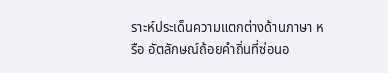ราะห์ประเด็นความแตกต่างด้านภาษา หรือ อัตลักษณ์ถ้อยคำถิ่นที่ซ่อนอ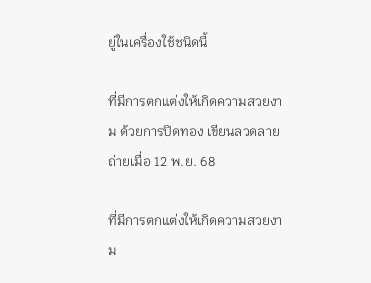ยู่ในเครื่องใช้ชนิดนี้

ที่มีการตกแต่งให้เกิดความสวยงาม ด้วยการปิดทอง เขียนลวดลาย
ถ่ายเมื่อ 12 พ.ย. 68

ที่มีการตกแต่งให้เกิดความสวยงาม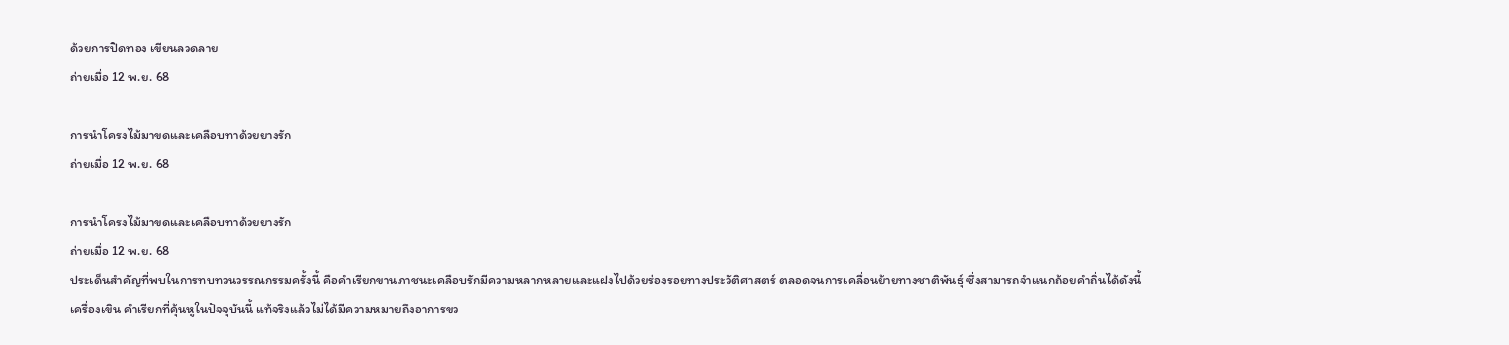ด้วยการปิดทอง เขียนลวดลาย
ถ่ายเมื่อ 12 พ.ย. 68

การนำโครงไม้มาขดและเคลือบทาด้วยยางรัก
ถ่ายเมื่อ 12 พ.ย. 68

การนำโครงไม้มาขดและเคลือบทาด้วยยางรัก
ถ่ายเมื่อ 12 พ.ย. 68
ประเด็นสำคัญที่พบในการทบทวนวรรณกรรมครั้งนี้ คือคำเรียกขานภาชนะเคลือบรักมีความหลากหลายและแฝงไปด้วยร่องรอยทางประวัติศาสตร์ ตลอดจนการเคลื่อนย้ายทางชาติพันธุ์ ซึ่งสามารถจำแนกถ้อยคำถิ่นได้ดังนี้
เครื่องเขิน คำเรียกที่คุ้นหูในปัจจุบันนี้ แท้จริงแล้วไม่ได้มีความหมายถึงอาการขว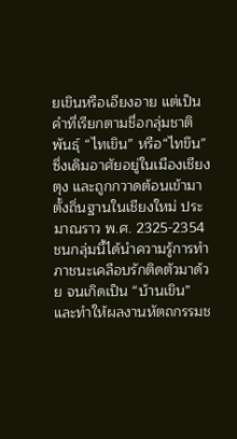ยเขินหรือเอียงอาย แต่เป็นคำที่เรียกตามชื่อกลุ่มชาติพันธุ์ “ไทเขิน” หรือ“ไทขึน” ซึ่งเดิมอาศัยอยู่ในเมืองเชียงตุง และถูกกวาดต้อนเข้ามาตั้งถิ่นฐานในเชียงใหม่ ประมาณราว พ.ศ. 2325-2354 ชนกลุ่มนี้ได้นำความรู้การทำภาชนะเคลือบรักติดตัวมาด้วย จนเกิดเป็น “บ้านเขิน” และทำให้ผลงานหัตถกรรมช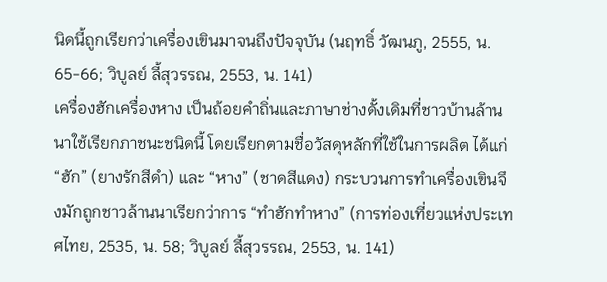นิดนี้ถูกเรียกว่าเครื่องเขินมาจนถึงปัจจุบัน (นฤทธิ์ วัฒนภู, 2555, น. 65-66; วิบูลย์ ลี้สุวรรณ, 2553, น. 141)
เครื่องฮักเครื่องหาง เป็นถ้อยคำถิ่นและภาษาช่างดั้งเดิมที่ชาวบ้านล้านนาใช้เรียกภาชนะชนิดนี้ โดยเรียกตามชื่อวัสดุหลักที่ใช้ในการผลิต ได้แก่ “ฮัก” (ยางรักสีดำ) และ “หาง” (ชาดสีแดง) กระบวนการทำเครื่องเขินจึงมักถูกชาวล้านนาเรียกว่าการ “ทำฮักทำหาง” (การท่องเที่ยวแห่งประเทศไทย, 2535, น. 58; วิบูลย์ ลี้สุวรรณ, 2553, น. 141)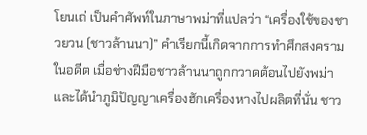โยนเถ่ เป็นคำศัพท์ในภาษาพม่าที่แปลว่า “เครื่องใช้ของชาวยวน (ชาวล้านนา)” คำเรียกนี้เกิดจากการทำศึกสงครามในอดีต เมื่อช่างฝีมือชาวล้านนาถูกกวาดต้อนไปยังพม่าและได้นำภูมิปัญญาเครื่องฮักเครื่องหางไปผลิตที่นั่น ชาว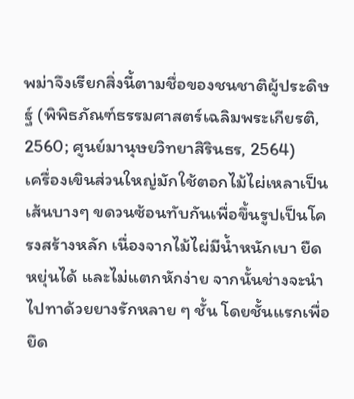พม่าจึงเรียกสิ่งนี้ตามชื่อของชนชาติผู้ประดิษฐ์ (พิพิธภัณฑ์ธรรมศาสตร์เฉลิมพระเกียรติ, 2560; ศูนย์มานุษยวิทยาสิรินธร, 2564)
เครื่องเขินส่วนใหญ่มักใช้ตอกไม้ไผ่เหลาเป็นเส้นบางๆ ขดวนซ้อนทับกันเพื่อขึ้นรูปเป็นโครงสร้างหลัก เนื่องจากไม้ไผ่มีน้ำหนักเบา ยืดหยุ่นได้ และไม่แตกหักง่าย จากนั้นช่างจะนำไปทาด้วยยางรักหลาย ๆ ชั้น โดยชั้นแรกเพื่อยึด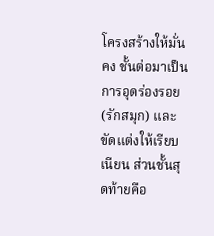โครงสร้างให้มั่นคง ชั้นต่อมาเป็นการอุดร่องรอย (รักสมุก) และขัดแต่งให้เรียบเนียน ส่วนชั้นสุดท้ายคือ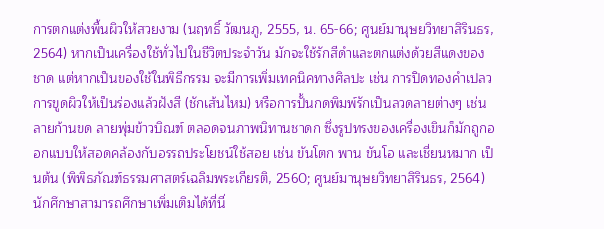การตกแต่งพื้นผิวให้สวยงาม (นฤทธิ์ วัฒนภู, 2555, น. 65-66; ศูนย์มานุษยวิทยาสิรินธร, 2564) หากเป็นเครื่องใช้ทั่วไปในชีวิตประจำวัน มักจะใช้รักสีดำและตกแต่งด้วยสีแดงของชาด แต่หากเป็นของใช้ในพิธีกรรม จะมีการเพิ่มเทคนิคทางศิลปะ เช่น การปิดทองคำเปลว การขูดผิวให้เป็นร่องแล้วฝังสี (ชักเส้นไหม) หรือการปั้นกดพิมพ์รักเป็นลวดลายต่างๆ เช่น ลายก้านขด ลายพุ่มข้าวบิณฑ์ ตลอดจนภาพนิทานชาดก ซึ่งรูปทรงของเครื่องเขินก็มักถูกออกแบบให้สอดคล้องกับอรรถประโยชน์ใช้สอย เช่น ขันโตก พาน ขันโอ และเชี่ยนหมาก เป็นต้น (พิพิธภัณฑ์ธรรมศาสตร์เฉลิมพระเกียรติ, 2560; ศูนย์มานุษยวิทยาสิรินธร, 2564)
นักศึกษาสามารถศึกษาเพิ่มเติมได้ที่นี่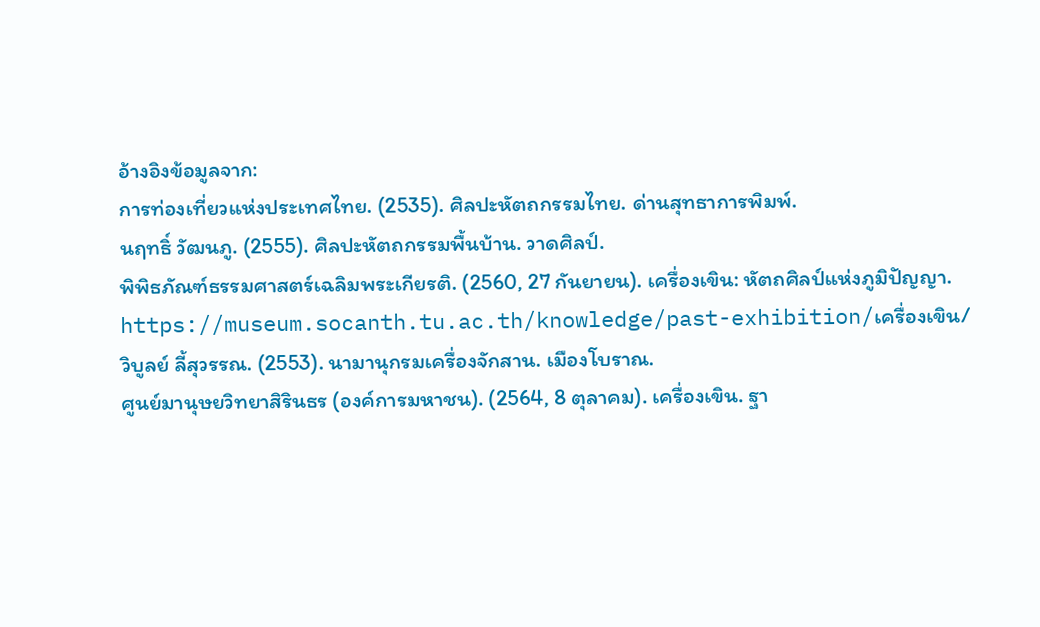อ้างอิงข้อมูลจาก:
การท่องเที่ยวแห่งประเทศไทย. (2535). ศิลปะหัตถกรรมไทย. ด่านสุทธาการพิมพ์.
นฤทธิ์ วัฒนภู. (2555). ศิลปะหัตถกรรมพื้นบ้าน. วาดศิลป์.
พิพิธภัณฑ์ธรรมศาสตร์เฉลิมพระเกียรติ. (2560, 27 กันยายน). เครื่องเขิน: หัตถศิลป์แห่งภูมิปัญญา. https://museum.socanth.tu.ac.th/knowledge/past-exhibition/เครื่องเขิน/
วิบูลย์ ลี้สุวรรณ. (2553). นามานุกรมเครื่องจักสาน. เมืองโบราณ.
ศูนย์มานุษยวิทยาสิรินธร (องค์การมหาชน). (2564, 8 ตุลาคม). เครื่องเขิน. ฐา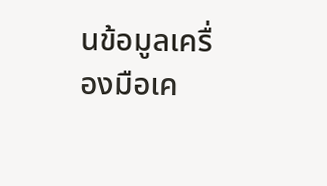นข้อมูลเครื่องมือเค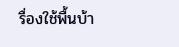รื่องใช้พื้นบ้า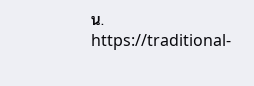น. https://traditional-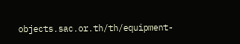objects.sac.or.th/th/equipment-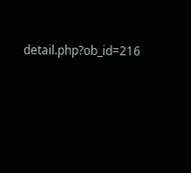detail.php?ob_id=216